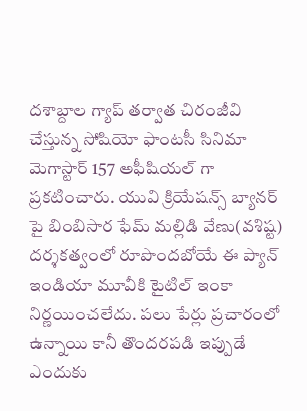దశాబ్దాల గ్యాప్ తర్వాత చిరంజీవి చేస్తున్న సోషియో ఫాంటసీ సినిమా మెగాస్టార్ 157 అఫీషియల్ గా ప్రకటించారు. యువి క్రియేషన్స్ బ్యానర్ పై బింబిసార ఫేమ్ మల్లిడి వేణు(వశిష్ట) దర్శకత్వంలో రూపొందబోయే ఈ ప్యాన్ ఇండియా మూవీకి టైటిల్ ఇంకా నిర్ణయించలేదు. పలు పేర్లు ప్రచారంలో ఉన్నాయి కానీ తొందరపడి ఇప్పుడే ఎందుకు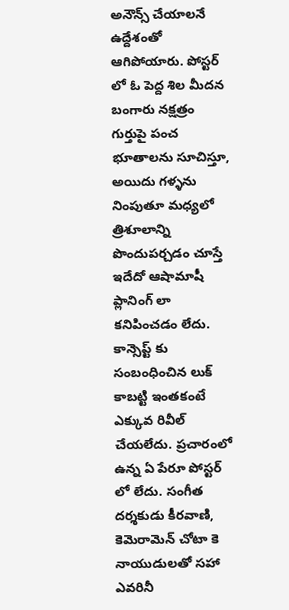అనౌన్స్ చేయాలనే ఉద్దేశంతో ఆగిపోయారు. పోస్టర్ లో ఓ పెద్ద శిల మీదన బంగారు నక్షత్రం గుర్తుపై పంచ భూతాలను సూచిస్తూ, అయిదు గళ్ళను నింపుతూ మధ్యలో త్రిశూలాన్ని పొందుపర్చడం చూస్తే ఇదేదో ఆషామాషీ ప్లానింగ్ లా కనిపించడం లేదు.
కాన్సెప్ట్ కు సంబంధించిన లుక్ కాబట్టి ఇంతకంటే ఎక్కువ రివీల్ చేయలేదు. ప్రచారంలో ఉన్న ఏ పేరూ పోస్టర్ లో లేదు. సంగీత దర్శకుడు కీరవాణి, కెమెరామెన్ చోటా కె నాయుడులతో సహా ఎవరినీ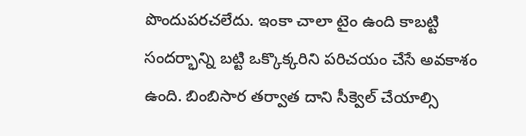పొందుపరచలేదు. ఇంకా చాలా టైం ఉంది కాబట్టి సందర్భాన్ని బట్టి ఒక్కొక్కరిని పరిచయం చేసే అవకాశం ఉంది. బింబిసార తర్వాత దాని సీక్వెల్ చేయాల్సి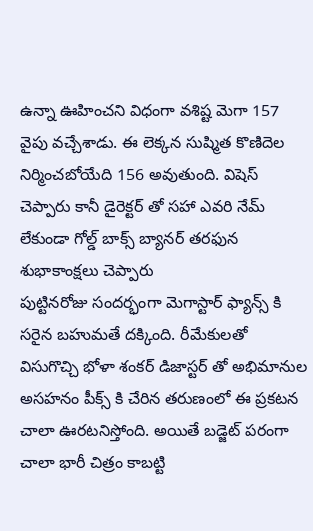ఉన్నా ఊహించని విధంగా వశిష్ట మెగా 157 వైపు వచ్చేశాడు. ఈ లెక్కన సుష్మిత కొణిదెల నిర్మించబోయేది 156 అవుతుంది. విషెస్ చెప్పారు కానీ డైరెక్టర్ తో సహా ఎవరి నేమ్ లేకుండా గోల్డ్ బాక్స్ బ్యానర్ తరఫున శుభాకాంక్షలు చెప్పారు
పుట్టినరోజు సందర్భంగా మెగాస్టార్ ఫ్యాన్స్ కి సరైన బహుమతే దక్కింది. రీమేకులతో విసుగొచ్చి భోళా శంకర్ డిజాస్టర్ తో అభిమానుల అసహనం పీక్స్ కి చేరిన తరుణంలో ఈ ప్రకటన చాలా ఊరటనిస్తోంది. అయితే బడ్జెట్ పరంగా చాలా భారీ చిత్రం కాబట్టి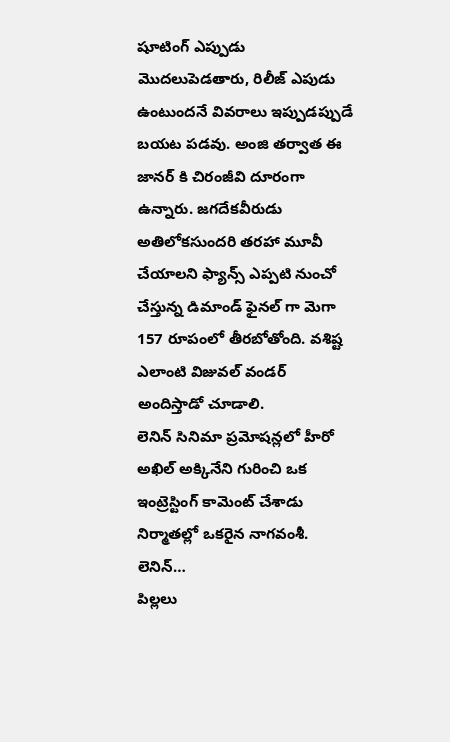షూటింగ్ ఎప్పుడు మొదలుపెడతారు, రిలీజ్ ఎపుడు ఉంటుందనే వివరాలు ఇప్పుడప్పుడే బయట పడవు. అంజి తర్వాత ఈ జానర్ కి చిరంజీవి దూరంగా ఉన్నారు. జగదేకవీరుడు అతిలోకసుందరి తరహా మూవీ చేయాలని ఫ్యాన్స్ ఎప్పటి నుంచో చేస్తున్న డిమాండ్ ఫైనల్ గా మెగా 157 రూపంలో తీరబోతోంది. వశిష్ట ఎలాంటి విజువల్ వండర్ అందిస్తాడో చూడాలి.
లెనిన్ సినిమా ప్రమోషన్లలో హీరో అఖిల్ అక్కినేని గురించి ఒక ఇంట్రెస్టింగ్ కామెంట్ చేశాడు నిర్మాతల్లో ఒకరైన నాగవంశీ. లెనిన్…
పిల్లలు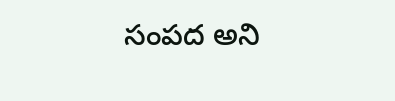సంపద అని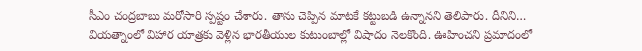సీఎం చంద్రబాబు మరోసారి స్పష్టం చేశారు. తాను చెప్పిన మాటకే కట్టుబడి ఉన్నానని తెలిపారు. దీనిని…
వియత్నాంలో విహార యాత్రకు వెళ్లిన భారతీయుల కుటుంబాల్లో విషాదం నెలకొంది. ఊహించని ప్రమాదంలో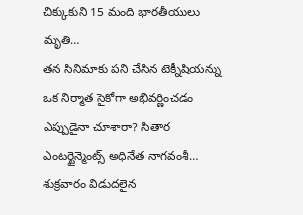చిక్కుకుని 15 మంది భారతీయులు మృతి…
తన సినిమాకు పని చేసిన టెక్నీషియన్ను ఒక నిర్మాత సైకోగా అభివర్ణించడం ఎప్పుడైనా చూశారా? సితార ఎంటర్టైన్మెంట్స్ అధినేత నాగవంశీ…
శుక్రవారం విడుదలైన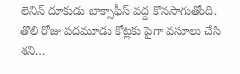లెనిన్ దూకుడు బాక్సాఫీస్ వద్ద కొనసాగుతోంది. తొలి రోజు పదమూడు కోట్లకు పైగా వసూలు చేసి శని…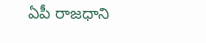ఏపీ రాజధాని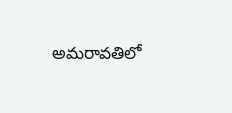అమరావతిలో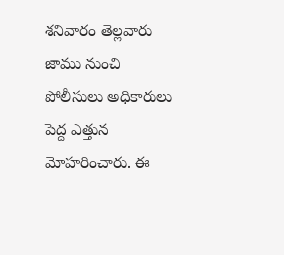శనివారం తెల్లవారు జాము నుంచి పోలీసులు అధికారులు పెద్ద ఎత్తున మోహరించారు. ఈ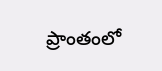ప్రాంతంలో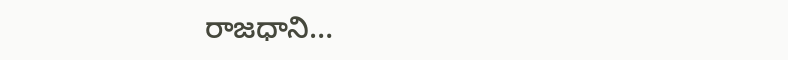రాజధాని…